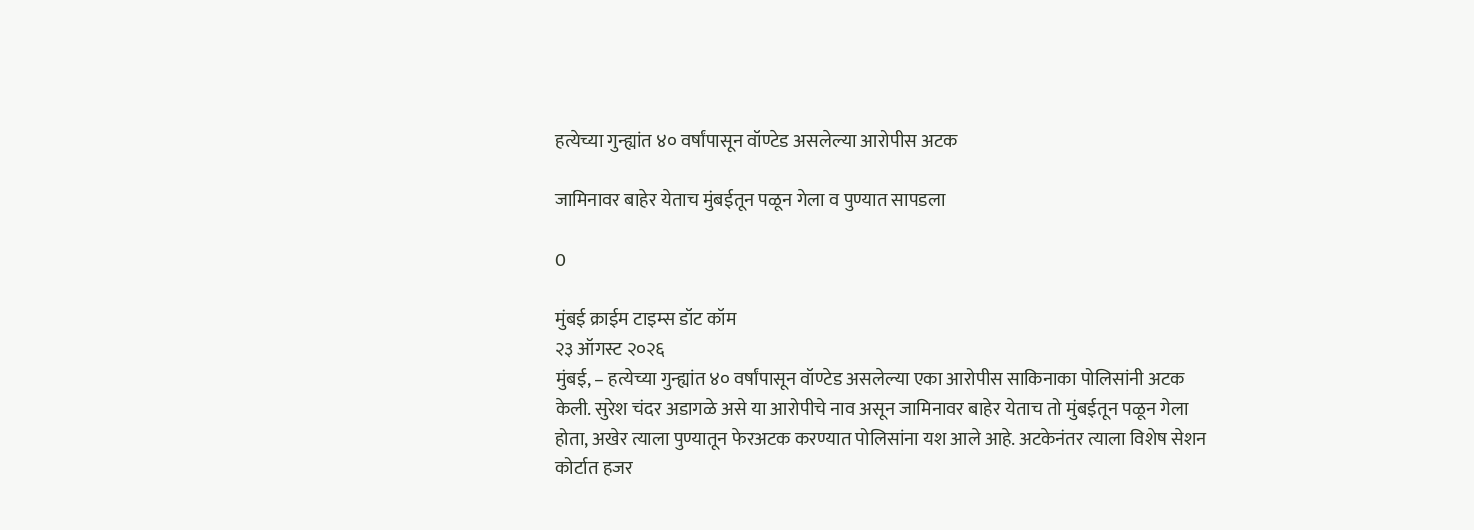हत्येच्या गुन्ह्यांत ४० वर्षांपासून वॉण्टेड असलेल्या आरोपीस अटक

जामिनावर बाहेर येताच मुंबईतून पळून गेला व पुण्यात सापडला

0

मुंबई क्राईम टाइम्स डॉट कॉम
२३ ऑगस्ट २०२६
मुंबई, – हत्येच्या गुन्ह्यांत ४० वर्षांपासून वॉण्टेड असलेल्या एका आरोपीस साकिनाका पोलिसांनी अटक केली. सुरेश चंदर अडागळे असे या आरोपीचे नाव असून जामिनावर बाहेर येताच तो मुंबईतून पळून गेला होता, अखेर त्याला पुण्यातून फेरअटक करण्यात पोलिसांना यश आले आहे. अटकेनंतर त्याला विशेष सेशन कोर्टात हजर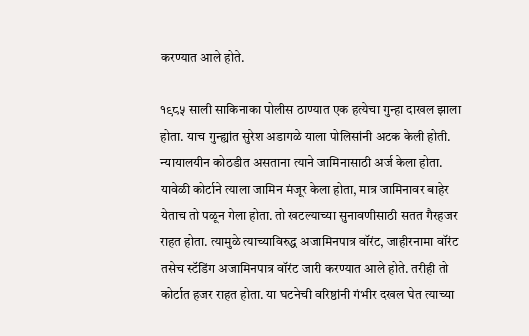करण्यात आले होते.

१९८५ साली साकिनाका पोलीस ठाण्यात एक हत्येचा गुन्हा दाखल झाला होता. याच गुन्ह्यांत सुरेश अडागळे याला पोलिसांनी अटक केली होती. न्यायालयीन कोठडीत असताना त्याने जामिनासाठी अर्ज केला होता. यावेळी कोर्टाने त्याला जामिन मंजूर केला होता, मात्र जामिनावर बाहेर येताच तो पळून गेला होता. तो खटल्याच्या सुनावणीसाठी सतत गैरहजर राहत होता. त्यामुळे त्याच्याविरुद्ध अजामिनपात्र वॉरंट, जाहीरनामा वॉरंट तसेच स्टॅडिंग अजामिनपात्र वॉरंट जारी करण्यात आले होते. तरीही तो कोर्टात हजर राहत होता. या घटनेची वरिष्ठांनी गंभीर दखल घेत त्याच्या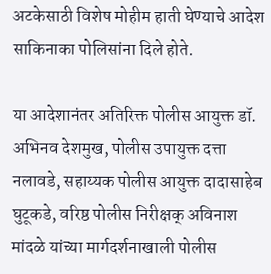अटकेसाठी विशेष मोहीम हाती घेण्याचे आदेश साकिनाका पोलिसांना दिले होते.

या आदेशानंतर अतिरिक्त पोलीस आयुक्त डॉ. अभिनव देशमुख, पोलीस उपायुक्त दत्ता नलावडे, सहाय्यक पोलीस आयुक्त दादासाहेब घुटूकडे, वरिष्ठ पोलीस निरीक्षक् अविनाश मांदळे यांच्या मार्गदर्शनाखाली पोलीस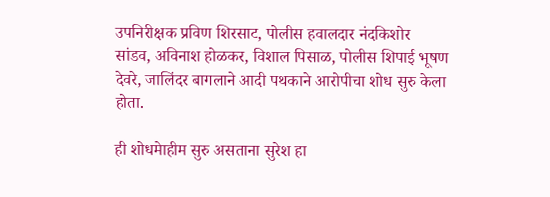उपनिरीक्षक प्रविण शिरसाट, पोलीस हवालदार नंदकिशोर सांडव, अविनाश होळकर, विशाल पिसाळ, पोलीस शिपाई भूषण देवरे, जालिंदर बागलाने आदी पथकाने आरोपीचा शोध सुरु केला होता.

ही शोधमेाहीम सुरु असताना सुरेश हा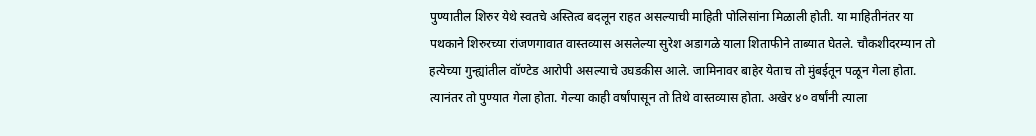पुण्यातील शिरुर येथे स्वतचे अस्तित्व बदलून राहत असल्याची माहिती पोलिसांना मिळाली होती. या माहितीनंतर या पथकाने शिरुरच्या रांजणगावात वास्तव्यास असलेल्या सुरेश अडागळे याला शिताफीने ताब्यात घेतले. चौकशीदरम्यान तो हत्येच्या गुन्ह्यांतील वॉण्टेड आरोपी असल्याचे उघडकीस आले. जामिनावर बाहेर येताच तो मुंबईतून पळून गेला होता. त्यानंतर तो पुण्यात गेला होता. गेल्या काही वर्षांपासून तो तिथे वास्तव्यास होता. अखेर ४० वर्षांनी त्याला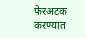फेरअटक करण्यात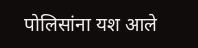पोलिसांना यश आले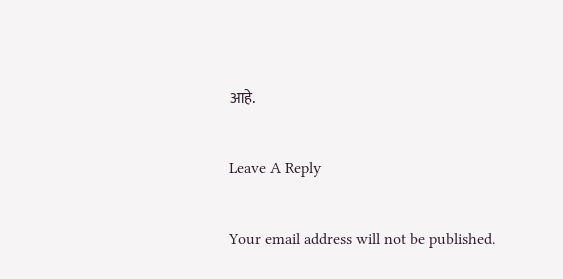आहे.

Leave A Reply

Your email address will not be published.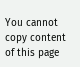You cannot copy content of this page